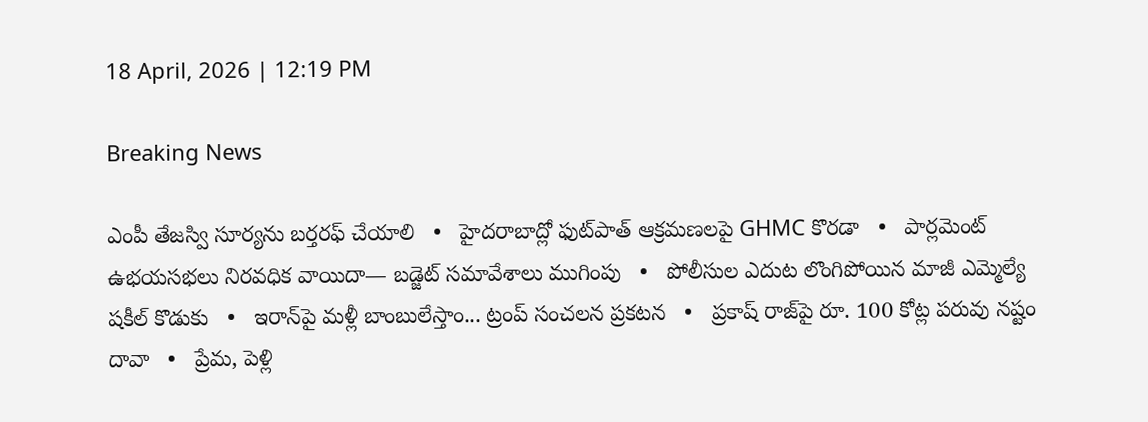18 April, 2026 | 12:19 PM

Breaking News

ఎంపీ తేజస్వి సూర్యను బర్తరఫ్ చేయాలి   •   హైదరాబాద్లో ఫుట్‌పాత్ ఆక్రమణలపై GHMC కొరడా   •   పార్లమెంట్‌ ఉభయసభలు నిరవధిక వాయిదా— బడ్జెట్ సమావేశాలు ముగింపు   •   పోలీసుల ఎదుట లొంగిపోయిన మాజీ ఎమ్మెల్యే షకీల్ కొడుకు   •   ఇరాన్‌పై మళ్లీ బాంబులేస్తాం... ట్రంప్‌ సంచలన ప్రకటన   •   ప్రకాష్ రాజ్‌పై రూ. 100 కోట్ల పరువు నష్టం దావా   •   ప్రేమ, పెళ్లి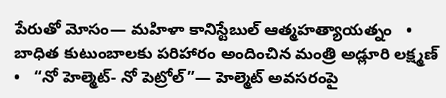పేరుతో మోసం— మహిళా కానిస్టేబుల్ ఆత్మహత్యాయత్నం   •   బాధిత కుటుంబాలకు పరిహారం అందించిన మంత్రి అడ్లూరి లక్ష్మణ్   •   “నో హెల్మెట్- నో పెట్రోల్”— హెల్మెట్ అవసరంపై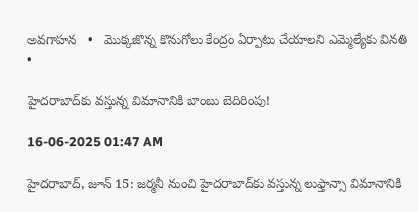అవగాహన   •   మొక్కజొన్న కొనుగోలు కేంద్రం ఏర్పాటు చేయాలని ఎమ్మెల్యేకు వినతి   •

హైదరాబాద్‌కు వస్తున్న విమానానికి బాంబు బెదిరింపు!

16-06-2025 01:47 AM

హైదరాబాద్, జూన్ 15: జర్మనీ నుంచి హైదరాబాద్‌కు వస్తున్న లుఫ్తాన్సా విమానానికి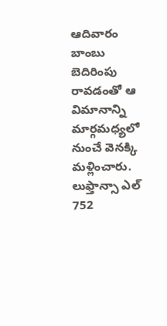ఆదివారం బాంబు బెదిరింపు రావడంతో ఆ విమానాన్ని మార్గమధ్యలో నుంచే వెనక్కి మళ్లించారు. లుఫ్తాన్సా ఎల్ 752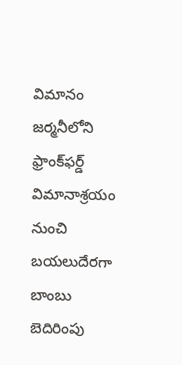విమానం జర్మనీలోని ఫ్రాంక్‌ఫర్డ్ విమానాశ్రయం నుంచి బయలుదేరగా బాంబు బెదిరింపు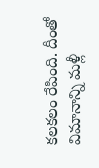కలకలం రేపింది. దీంతో విమానాన్ని మళ్లీ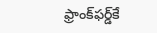ఫ్రాంక్‌ఫర్డ్‌కే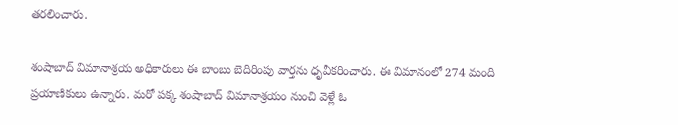తరలించారు.

శంషాబాద్ విమానాశ్రయ అధికారులు ఈ బాంబు బెదిరింపు వార్తను ధృవీకరించారు. ఈ విమానంలో 274 మంది ప్రయాణికులు ఉన్నారు. మరో పక్క శంషాబాద్ విమానాశ్రయం నుంచి వెళ్లే ఓ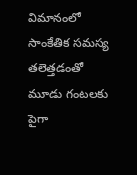విమానంలో సాంకేతిక సమస్య తలెత్తడంతో మూడు గంటలకు పైగా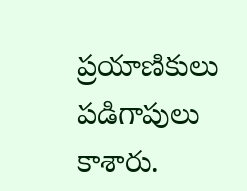ప్రయాణికులు పడిగాపులు కాశారు.